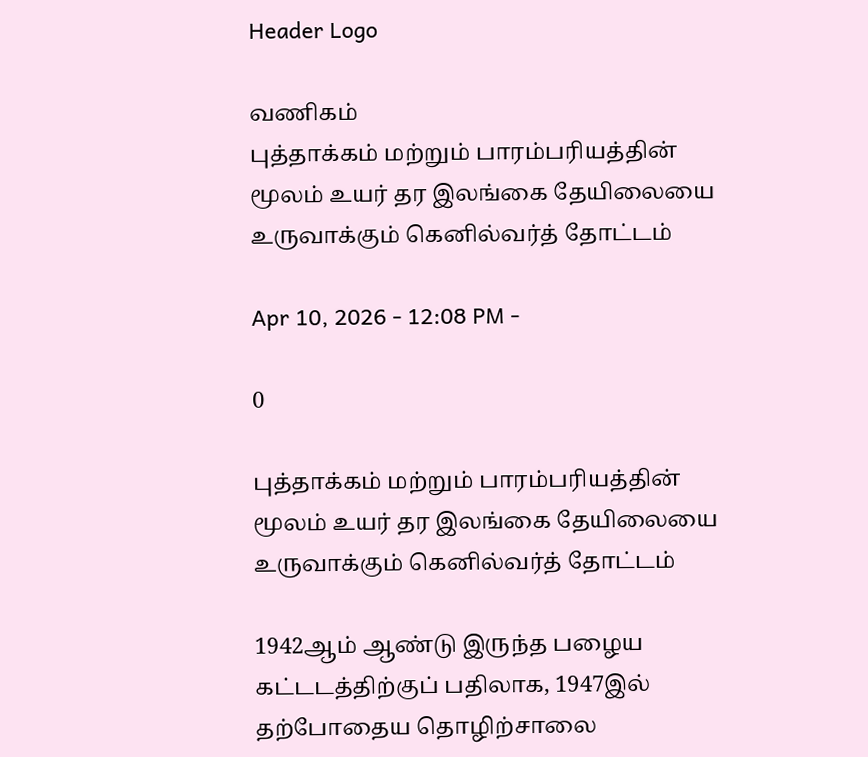Header Logo

வணிகம்
புத்தாக்கம் மற்றும் பாரம்பரியத்தின் மூலம் உயர் தர இலங்கை தேயிலையை உருவாக்கும் கெனில்வர்த் தோட்டம்

Apr 10, 2026 - 12:08 PM -

0

புத்தாக்கம் மற்றும் பாரம்பரியத்தின் மூலம் உயர் தர இலங்கை தேயிலையை உருவாக்கும் கெனில்வர்த் தோட்டம்

1942ஆம் ஆண்டு இருந்த பழைய கட்டடத்திற்குப் பதிலாக, 1947இல் தற்போதைய தொழிற்சாலை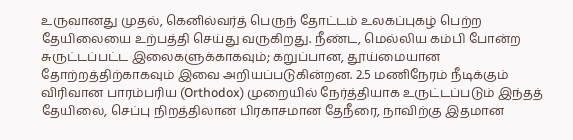உருவானது முதல், கெனில்வர்த் பெருந் தோட்டம் உலகப்புகழ் பெற்ற தேயிலையை உற்பத்தி செய்து வருகிறது. நீண்ட, மெல்லிய கம்பி போன்ற சுருட்டப்பட்ட இலைகளுக்காகவும்; கறுப்பான, தூய்மையான தோற்றத்திற்காகவும் இவை அறியப்படுகின்றன. 2.5 மணிநேரம் நீடிக்கும் விரிவான பாரம்பரிய (Orthodox) முறையில் நேர்த்தியாக உருட்டப்படும் இந்தத் தேயிலை, செப்பு நிறத்திலான பிரகாசமான தேநீரை, நாவிற்கு இதமான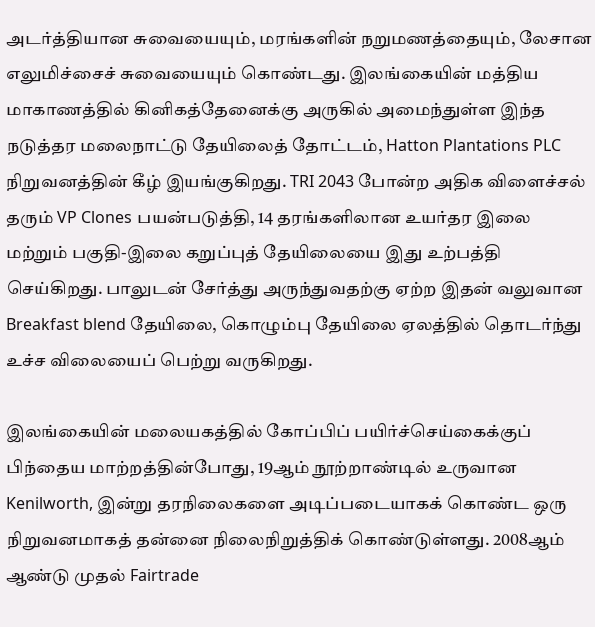அடர்த்தியான சுவையையும், மரங்களின் நறுமணத்தையும், லேசான எலுமிச்சைச் சுவையையும் கொண்டது. இலங்கையின் மத்திய மாகாணத்தில் கினிகத்தேனைக்கு அருகில் அமைந்துள்ள இந்த நடுத்தர மலைநாட்டு தேயிலைத் தோட்டம், Hatton Plantations PLC நிறுவனத்தின் கீழ் இயங்குகிறது. TRI 2043 போன்ற அதிக விளைச்சல் தரும் VP Clones பயன்படுத்தி, 14 தரங்களிலான உயர்தர இலை மற்றும் பகுதி-இலை கறுப்புத் தேயிலையை இது உற்பத்தி செய்கிறது. பாலுடன் சேர்த்து அருந்துவதற்கு ஏற்ற இதன் வலுவான Breakfast blend தேயிலை, கொழும்பு தேயிலை ஏலத்தில் தொடர்ந்து உச்ச விலையைப் பெற்று வருகிறது.

இலங்கையின் மலையகத்தில் கோப்பிப் பயிர்ச்செய்கைக்குப் பிந்தைய மாற்றத்தின்போது, 19ஆம் நூற்றாண்டில் உருவான Kenilworth, இன்று தரநிலைகளை அடிப்படையாகக் கொண்ட ஒரு நிறுவனமாகத் தன்னை நிலைநிறுத்திக் கொண்டுள்ளது. 2008ஆம் ஆண்டு முதல் Fairtrade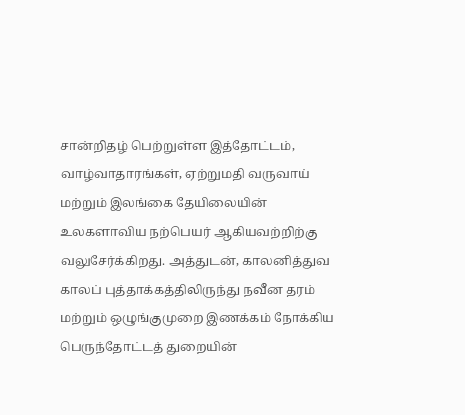சான்றிதழ் பெற்றுள்ள இத்தோட்டம், வாழ்வாதாரங்கள், ஏற்றுமதி வருவாய் மற்றும் இலங்கை தேயிலையின் உலகளாவிய நற்பெயர் ஆகியவற்றிற்கு வலுசேர்க்கிறது. அத்துடன், காலனித்துவ காலப் புத்தாக்கத்திலிருந்து நவீன தரம் மற்றும் ஒழுங்குமுறை இணக்கம் நோக்கிய பெருந்தோட்டத் துறையின்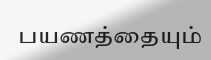பயணத்தையும்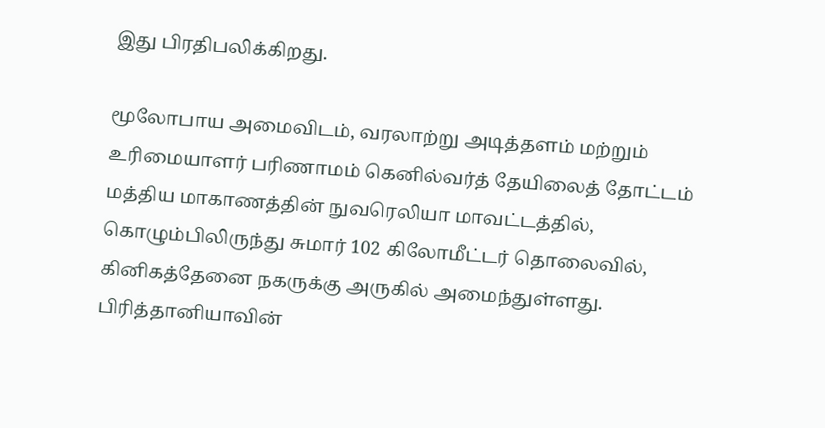இது பிரதிபலிக்கிறது.

மூலோபாய அமைவிடம், வரலாற்று அடித்தளம் மற்றும் உரிமையாளர் பரிணாமம் கெனில்வர்த் தேயிலைத் தோட்டம் மத்திய மாகாணத்தின் நுவரெலியா மாவட்டத்தில், கொழும்பிலிருந்து சுமார் 102 கிலோமீட்டர் தொலைவில், கினிகத்தேனை நகருக்கு அருகில் அமைந்துள்ளது. பிரித்தானியாவின்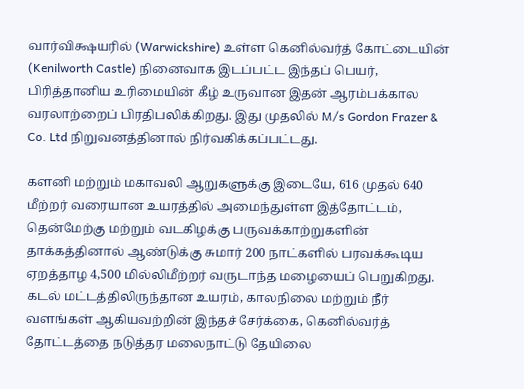வார்விக்ஷயரில் (Warwickshire) உள்ள கெனில்வர்த் கோட்டையின் (Kenilworth Castle) நினைவாக இடப்பட்ட இந்தப் பெயர், பிரித்தானிய உரிமையின் கீழ் உருவான இதன் ஆரம்பக்கால வரலாற்றைப் பிரதிபலிக்கிறது. இது முதலில் M/s Gordon Frazer & Co. Ltd நிறுவனத்தினால் நிர்வகிக்கப்பட்டது.

களனி மற்றும் மகாவலி ஆறுகளுக்கு இடையே, 616 முதல் 640 மீற்றர் வரையான உயரத்தில் அமைந்துள்ள இத்தோட்டம், தென்மேற்கு மற்றும் வடகிழக்கு பருவக்காற்றுகளின் தாக்கத்தினால் ஆண்டுக்கு சுமார் 200 நாட்களில் பரவக்கூடிய ஏறத்தாழ 4,500 மில்லிமீற்றர் வருடாந்த மழையைப் பெறுகிறது. கடல் மட்டத்திலிருந்தான உயரம், காலநிலை மற்றும் நீர் வளங்கள் ஆகியவற்றின் இந்தச் சேர்க்கை, கெனில்வர்த் தோட்டத்தை நடுத்தர மலைநாட்டு தேயிலை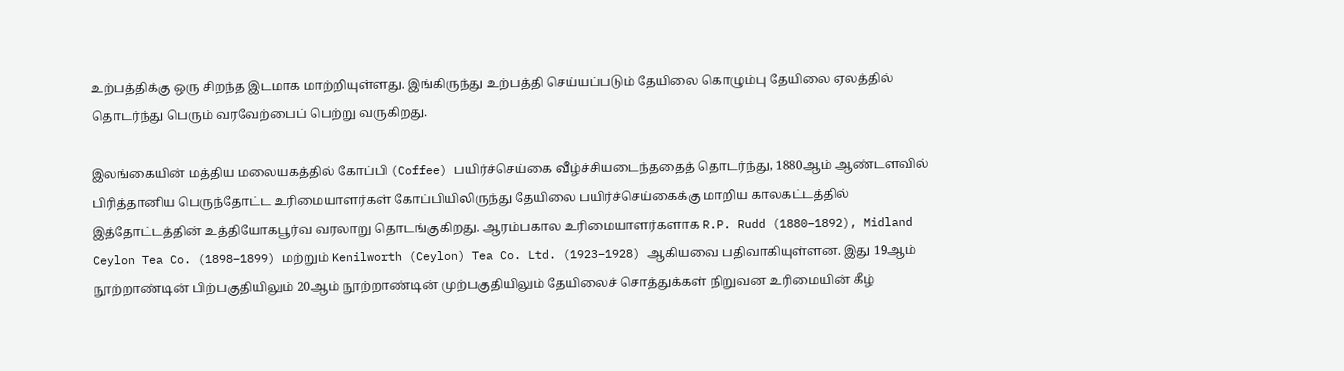உற்பத்திக்கு ஒரு சிறந்த இடமாக மாற்றியுள்ளது. இங்கிருந்து உற்பத்தி செய்யப்படும் தேயிலை கொழும்பு தேயிலை ஏலத்தில் தொடர்ந்து பெரும் வரவேற்பைப் பெற்று வருகிறது.

இலங்கையின் மத்திய மலையகத்தில் கோப்பி (Coffee) பயிர்ச்செய்கை வீழ்ச்சியடைந்ததைத் தொடர்ந்து, 1880ஆம் ஆண்டளவில் பிரித்தானிய பெருந்தோட்ட உரிமையாளர்கள் கோப்பியிலிருந்து தேயிலை பயிர்ச்செய்கைக்கு மாறிய காலகட்டத்தில் இத்தோட்டத்தின் உத்தியோகபூர்வ வரலாறு தொடங்குகிறது. ஆரம்பகால உரிமையாளர்களாக R.P. Rudd (1880–1892), Midland Ceylon Tea Co. (1898–1899) மற்றும் Kenilworth (Ceylon) Tea Co. Ltd. (1923–1928) ஆகியவை பதிவாகியுள்ளன. இது 19ஆம் நூற்றாண்டின் பிற்பகுதியிலும் 20ஆம் நூற்றாண்டின் முற்பகுதியிலும் தேயிலைச் சொத்துக்கள் நிறுவன உரிமையின் கீழ்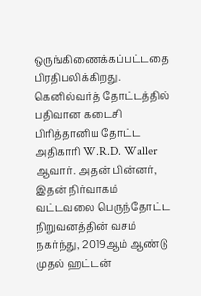ஒருங்கிணைக்கப்பட்டதை பிரதிபலிக்கிறது. கெனில்வர்த் தோட்டத்தில் பதிவான கடைசி பிரித்தானிய தோட்ட அதிகாரி W.R.D. Waller ஆவார். அதன் பின்னர், இதன் நிர்வாகம் வட்டவலை பெருந்தோட்ட நிறுவனத்தின் வசம் நகர்ந்து, 2019ஆம் ஆண்டு முதல் ஹட்டன்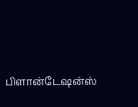பிளான்டேஷன்ஸ்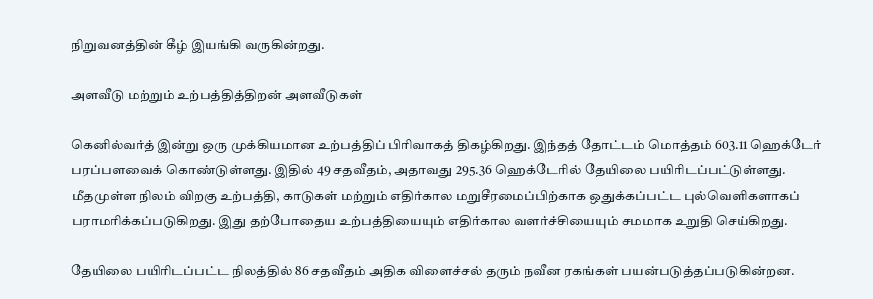நிறுவனத்தின் கீழ் இயங்கி வருகின்றது.

அளவீடு மற்றும் உற்பத்தித்திறன் அளவீடுகள்

கெனில்வர்த் இன்று ஒரு முக்கியமான உற்பத்திப் பிரிவாகத் திகழ்கிறது. இந்தத் தோட்டம் மொத்தம் 603.11 ஹெக்டேர் பரப்பளவைக் கொண்டுள்ளது. இதில் 49 சதவீதம், அதாவது 295.36 ஹெக்டேரில் தேயிலை பயிரிடப்பட்டுள்ளது. மீதமுள்ள நிலம் விறகு உற்பத்தி, காடுகள் மற்றும் எதிர்கால மறுசீரமைப்பிற்காக ஒதுக்கப்பட்ட புல்வெளிகளாகப் பராமரிக்கப்படுகிறது. இது தற்போதைய உற்பத்தியையும் எதிர்கால வளர்ச்சியையும் சமமாக உறுதி செய்கிறது.

தேயிலை பயிரிடப்பட்ட நிலத்தில் 86 சதவீதம் அதிக விளைச்சல் தரும் நவீன ரகங்கள் பயன்படுத்தப்படுகின்றன.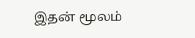இதன் மூலம்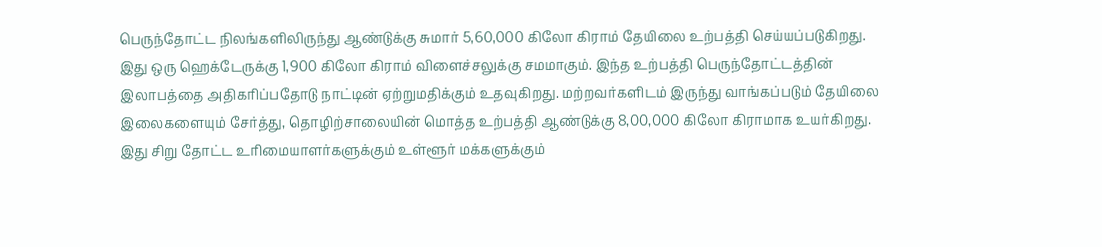பெருந்தோட்ட நிலங்களிலிருந்து ஆண்டுக்கு சுமார் 5,60,000 கிலோ கிராம் தேயிலை உற்பத்தி செய்யப்படுகிறது. இது ஒரு ஹெக்டேருக்கு 1,900 கிலோ கிராம் விளைச்சலுக்கு சமமாகும். இந்த உற்பத்தி பெருந்தோட்டத்தின் இலாபத்தை அதிகரிப்பதோடு நாட்டின் ஏற்றுமதிக்கும் உதவுகிறது. மற்றவர்களிடம் இருந்து வாங்கப்படும் தேயிலை இலைகளையும் சேர்த்து, தொழிற்சாலையின் மொத்த உற்பத்தி ஆண்டுக்கு 8,00,000 கிலோ கிராமாக உயர்கிறது. இது சிறு தோட்ட உரிமையாளர்களுக்கும் உள்ளூர் மக்களுக்கும்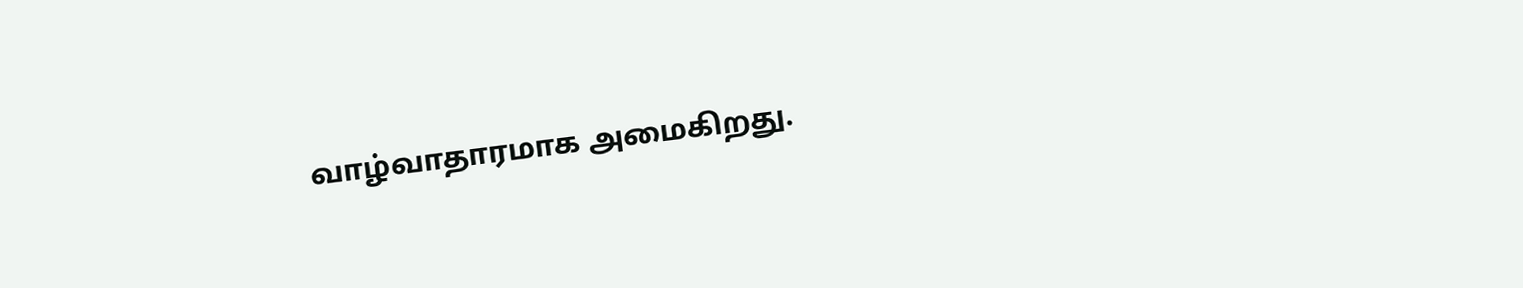வாழ்வாதாரமாக அமைகிறது.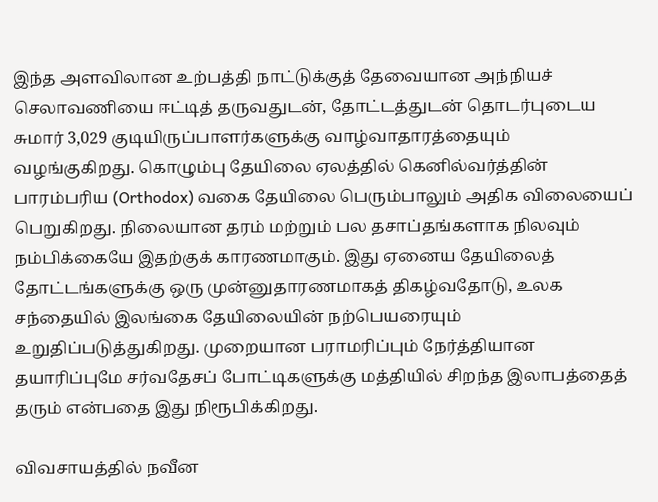இந்த அளவிலான உற்பத்தி நாட்டுக்குத் தேவையான அந்நியச் செலாவணியை ஈட்டித் தருவதுடன், தோட்டத்துடன் தொடர்புடைய சுமார் 3,029 குடியிருப்பாளர்களுக்கு வாழ்வாதாரத்தையும் வழங்குகிறது. கொழும்பு தேயிலை ஏலத்தில் கெனில்வர்த்தின் பாரம்பரிய (Orthodox) வகை தேயிலை பெரும்பாலும் அதிக விலையைப் பெறுகிறது. நிலையான தரம் மற்றும் பல தசாப்தங்களாக நிலவும் நம்பிக்கையே இதற்குக் காரணமாகும். இது ஏனைய தேயிலைத் தோட்டங்களுக்கு ஒரு முன்னுதாரணமாகத் திகழ்வதோடு, உலக சந்தையில் இலங்கை தேயிலையின் நற்பெயரையும் உறுதிப்படுத்துகிறது. முறையான பராமரிப்பும் நேர்த்தியான தயாரிப்புமே சர்வதேசப் போட்டிகளுக்கு மத்தியில் சிறந்த இலாபத்தைத் தரும் என்பதை இது நிரூபிக்கிறது.

விவசாயத்தில் நவீன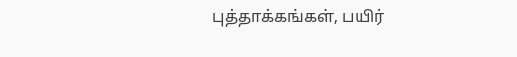புத்தாக்கங்கள், பயிர்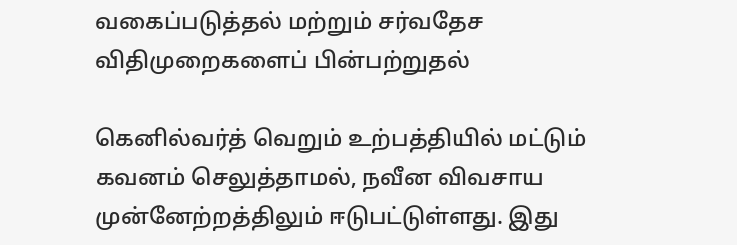வகைப்படுத்தல் மற்றும் சர்வதேச விதிமுறைகளைப் பின்பற்றுதல்

கெனில்வர்த் வெறும் உற்பத்தியில் மட்டும் கவனம் செலுத்தாமல், நவீன விவசாய முன்னேற்றத்திலும் ஈடுபட்டுள்ளது. இது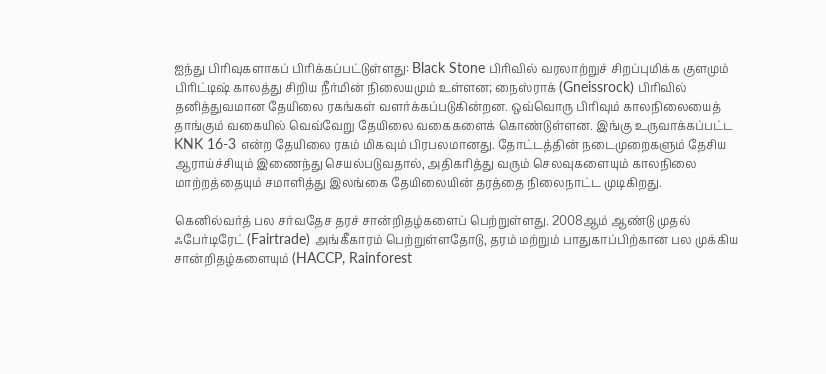ஐந்து பிரிவுகளாகப் பிரிக்கப்பட்டுள்ளது: Black Stone பிரிவில் வரலாற்றுச் சிறப்புமிக்க குளமும் பிரிட்டிஷ் காலத்து சிறிய நீர்மின் நிலையமும் உள்ளன; நைஸ்ராக் (Gneissrock) பிரிவில் தனித்துவமான தேயிலை ரகங்கள் வளர்க்கப்படுகின்றன. ஒவ்வொரு பிரிவும் காலநிலையைத் தாங்கும் வகையில் வெவ்வேறு தேயிலை வகைகளைக் கொண்டுள்ளன. இங்கு உருவாக்கப்பட்ட KNK 16-3 என்ற தேயிலை ரகம் மிகவும் பிரபலமானது. தோட்டத்தின் நடைமுறைகளும் தேசிய ஆராய்ச்சியும் இணைந்து செயல்படுவதால், அதிகரித்து வரும் செலவுகளையும் காலநிலை மாற்றத்தையும் சமாளித்து இலங்கை தேயிலையின் தரத்தை நிலைநாட்ட முடிகிறது.

கெனில்வர்த் பல சர்வதேச தரச் சான்றிதழ்களைப் பெற்றுள்ளது. 2008ஆம் ஆண்டு முதல் ஃபேர்டிரேட் (Fairtrade) அங்கீகாரம் பெற்றுள்ளதோடு, தரம் மற்றும் பாதுகாப்பிற்கான பல முக்கிய சான்றிதழ்களையும் (HACCP, Rainforest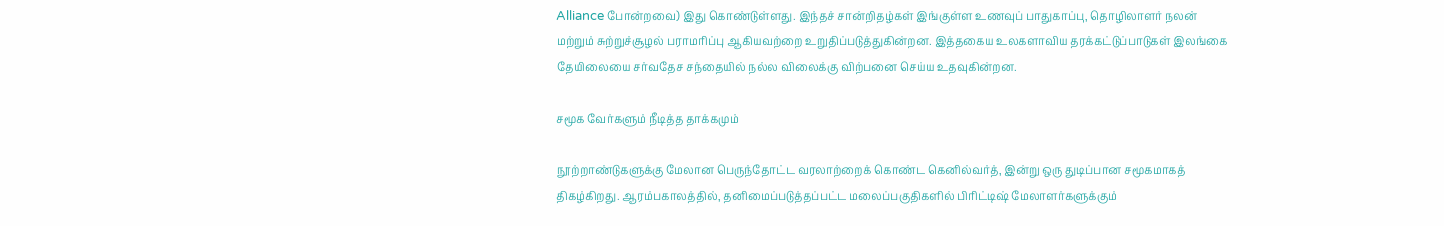Alliance போன்றவை) இது கொண்டுள்ளது. இந்தச் சான்றிதழ்கள் இங்குள்ள உணவுப் பாதுகாப்பு, தொழிலாளர் நலன் மற்றும் சுற்றுச்சூழல் பராமரிப்பு ஆகியவற்றை உறுதிப்படுத்துகின்றன. இத்தகைய உலகளாவிய தரக்கட்டுப்பாடுகள் இலங்கை தேயிலையை சர்வதேச சந்தையில் நல்ல விலைக்கு விற்பனை செய்ய உதவுகின்றன.

சமூக வேர்களும் நீடித்த தாக்கமும்

நூற்றாண்டுகளுக்கு மேலான பெருந்தோட்ட வரலாற்றைக் கொண்ட கெனில்வர்த், இன்று ஒரு துடிப்பான சமூகமாகத் திகழ்கிறது. ஆரம்பகாலத்தில், தனிமைப்படுத்தப்பட்ட மலைப்பகுதிகளில் பிரிட்டிஷ் மேலாளர்களுக்கும்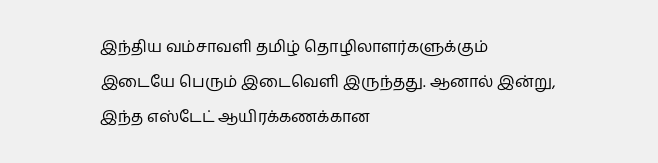இந்திய வம்சாவளி தமிழ் தொழிலாளர்களுக்கும் இடையே பெரும் இடைவெளி இருந்தது. ஆனால் இன்று, இந்த எஸ்டேட் ஆயிரக்கணக்கான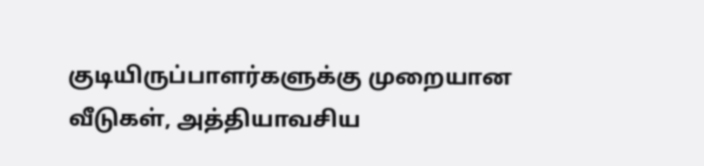குடியிருப்பாளர்களுக்கு முறையான வீடுகள், அத்தியாவசிய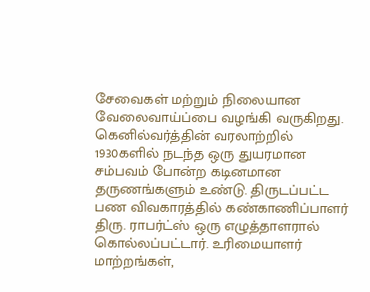சேவைகள் மற்றும் நிலையான வேலைவாய்ப்பை வழங்கி வருகிறது. கெனில்வர்த்தின் வரலாற்றில் 1930களில் நடந்த ஒரு துயரமான சம்பவம் போன்ற கடினமான தருணங்களும் உண்டு. திருடப்பட்ட பண விவகாரத்தில் கண்காணிப்பாளர் திரு. ராபர்ட்ஸ் ஒரு எழுத்தாளரால் கொல்லப்பட்டார். உரிமையாளர் மாற்றங்கள்,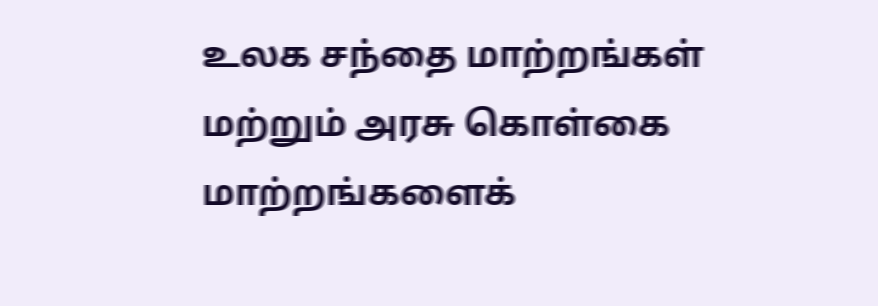உலக சந்தை மாற்றங்கள் மற்றும் அரசு கொள்கை மாற்றங்களைக்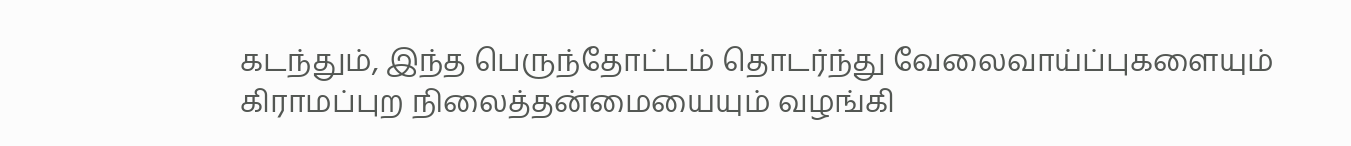கடந்தும், இந்த பெருந்தோட்டம் தொடர்ந்து வேலைவாய்ப்புகளையும் கிராமப்புற நிலைத்தன்மையையும் வழங்கி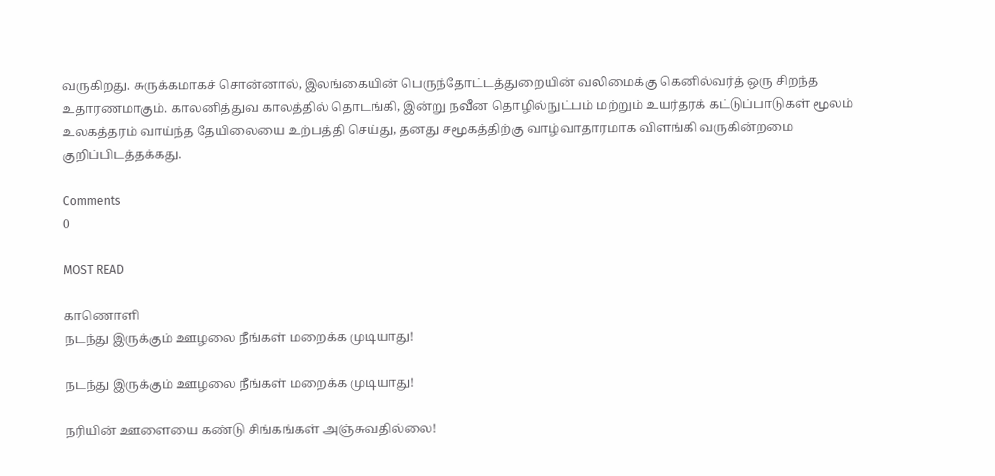வருகிறது. சுருக்கமாகச் சொன்னால், இலங்கையின் பெருந்தோட்டத்துறையின் வலிமைக்கு கெனில்வர்த் ஒரு சிறந்த உதாரணமாகும். காலனித்துவ காலத்தில் தொடங்கி, இன்று நவீன தொழில்நுட்பம் மற்றும் உயர்தரக் கட்டுப்பாடுகள் மூலம் உலகத்தரம் வாய்ந்த தேயிலையை உற்பத்தி செய்து, தனது சமூகத்திற்கு வாழ்வாதாரமாக விளங்கி வருகின்றமை குறிப்பிடத்தக்கது.

Comments
0

MOST READ

காணொளி
நடந்து இருக்கும் ஊழலை நீங்கள் மறைக்க முடியாது!

நடந்து இருக்கும் ஊழலை நீங்கள் மறைக்க முடியாது!

நரியின் ஊளையை கண்டு சிங்கங்கள் அஞ்சுவதில்லை!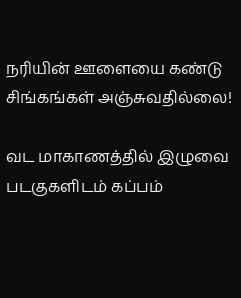நரியின் ஊளையை கண்டு சிங்கங்கள் அஞ்சுவதில்லை!

வட மாகாணத்தில் இழுவை படகுகளிடம் கப்பம்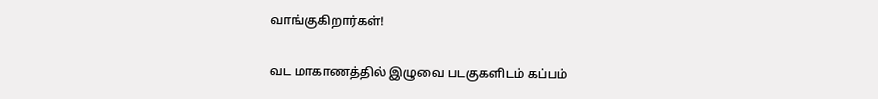வாங்குகிறார்கள்!

வட மாகாணத்தில் இழுவை படகுகளிடம் கப்பம்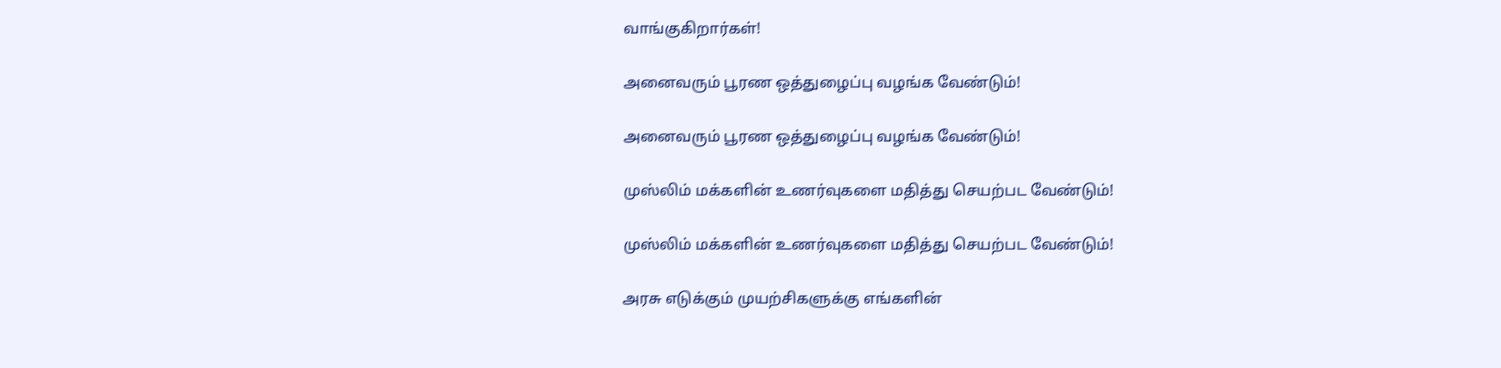வாங்குகிறார்கள்!

அனைவரும் பூரண ஒத்துழைப்பு வழங்க வேண்டும்!

அனைவரும் பூரண ஒத்துழைப்பு வழங்க வேண்டும்!

முஸ்லிம் மக்களின் உணர்வுகளை மதித்து செயற்பட வேண்டும்!

முஸ்லிம் மக்களின் உணர்வுகளை மதித்து செயற்பட வேண்டும்!

அரசு எடுக்கும் முயற்சிகளுக்கு எங்களின்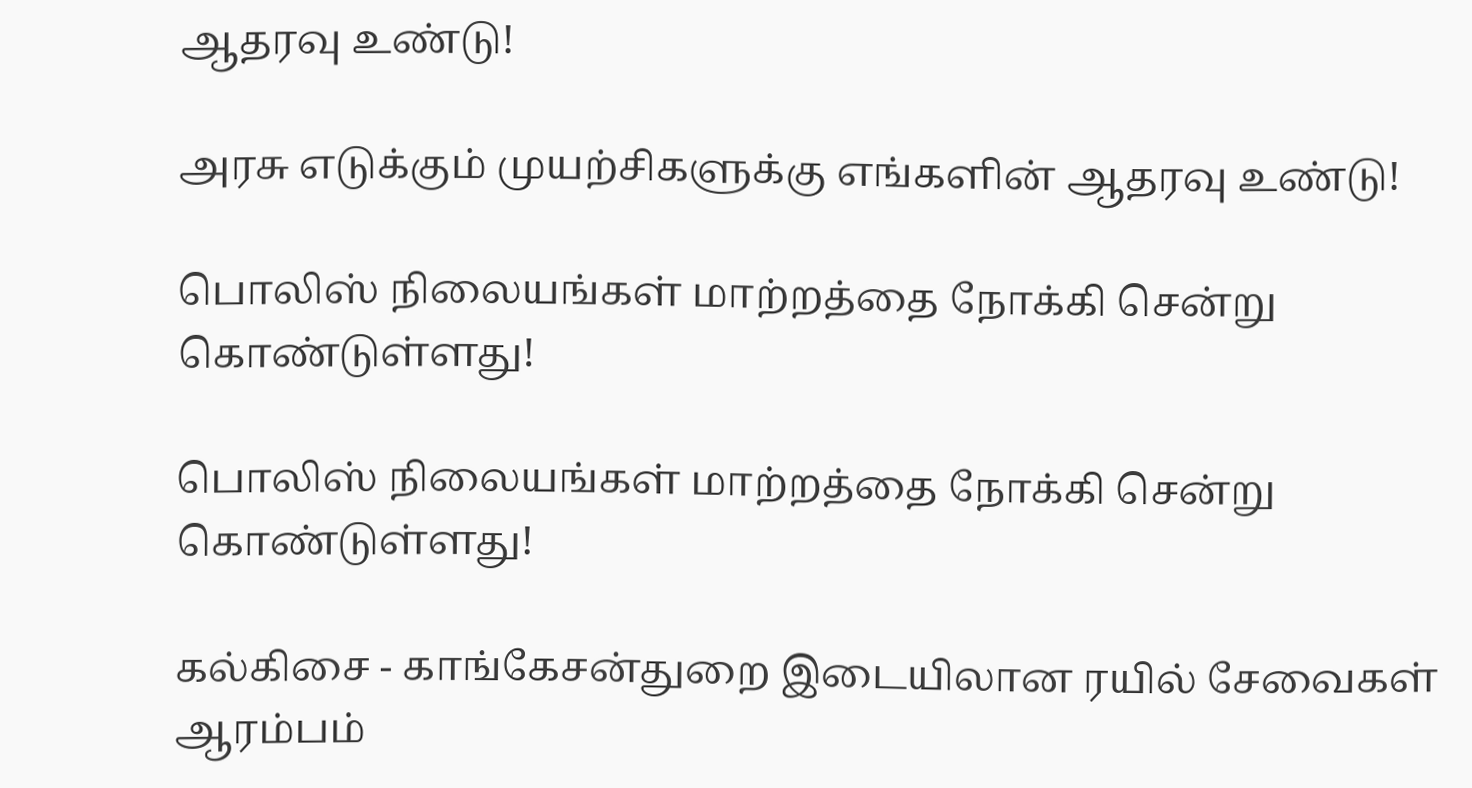ஆதரவு உண்டு!

அரசு எடுக்கும் முயற்சிகளுக்கு எங்களின் ஆதரவு உண்டு!

பொலிஸ் நிலையங்கள் மாற்றத்தை நோக்கி சென்று கொண்டுள்ளது!

பொலிஸ் நிலையங்கள் மாற்றத்தை நோக்கி சென்று கொண்டுள்ளது!

கல்கிசை - காங்கேசன்துறை இடையிலான ரயில் சேவைகள் ஆரம்பம்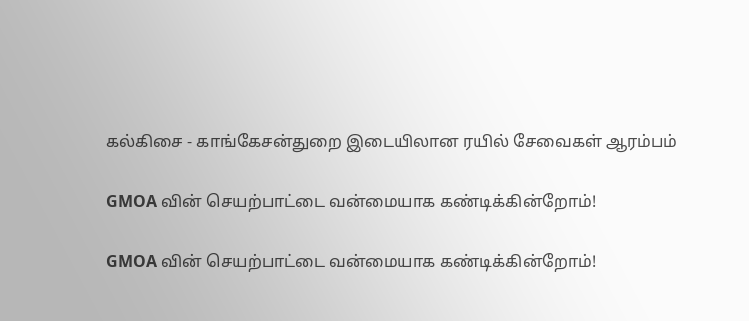கல்கிசை - காங்கேசன்துறை இடையிலான ரயில் சேவைகள் ஆரம்பம்

GMOA வின் செயற்பாட்டை வன்மையாக கண்டிக்கின்றோம்!

GMOA வின் செயற்பாட்டை வன்மையாக கண்டிக்கின்றோம்!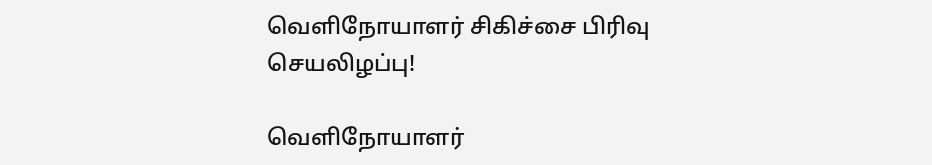வெளிநோயாளர் சிகிச்சை பிரிவு செயலிழப்பு!

வெளிநோயாளர்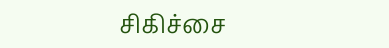சிகிச்சை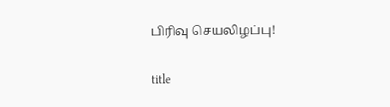பிரிவு செயலிழப்பு!

title